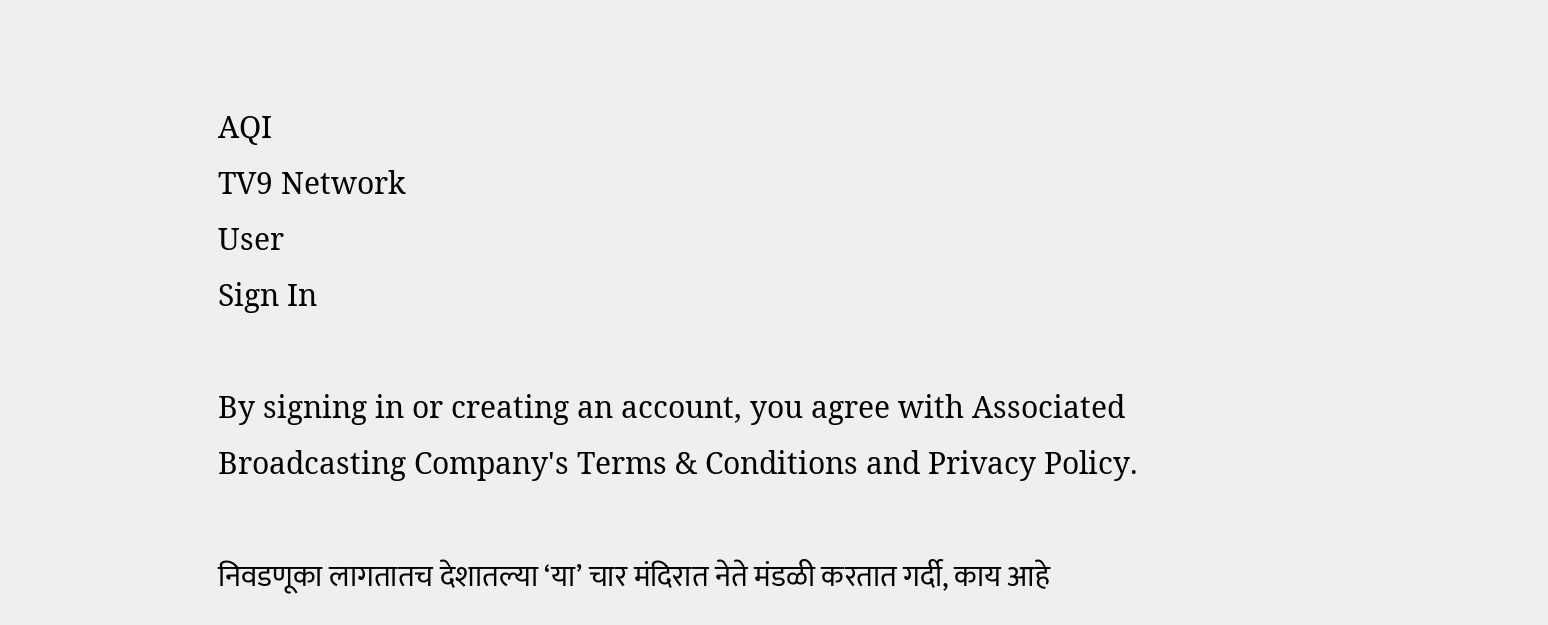AQI
TV9 Network
User
Sign In

By signing in or creating an account, you agree with Associated Broadcasting Company's Terms & Conditions and Privacy Policy.

निवडणूका लागतातच देशातल्या ‘या’ चार मंदिरात नेते मंडळी करतात गर्दी, काय आहे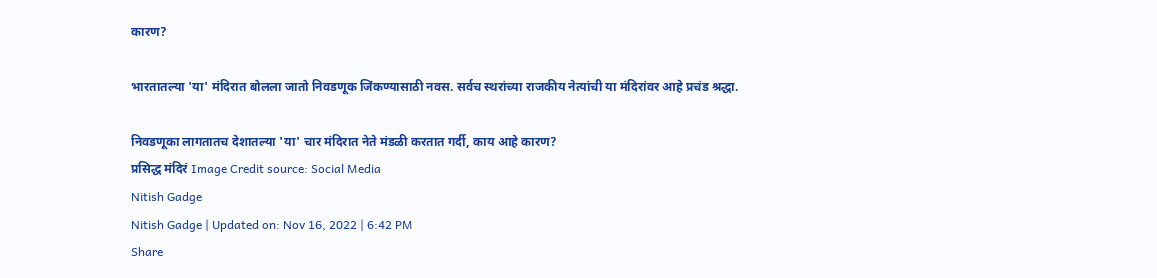कारण?

भारतातल्या 'या' मंदिरात बोलला जातो निवडणूक जिंकण्यासाठी नवस. सर्वच स्थरांच्या राजकीय नेत्यांची या मंदिरांवर आहे प्रचंड श्रद्धा.

निवडणूका लागतातच देशातल्या 'या' चार मंदिरात नेते मंडळी करतात गर्दी, काय आहे कारण?
प्रसिद्ध मंदिरं Image Credit source: Social Media
Nitish Gadge
Nitish Gadge | Updated on: Nov 16, 2022 | 6:42 PM
Share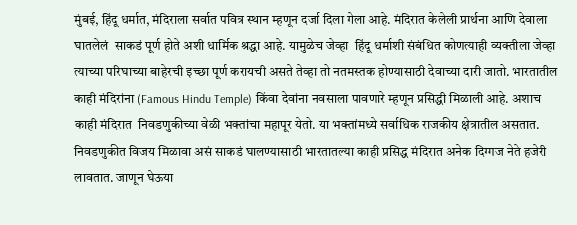मुंबई, हिंदू धर्मात, मंदिराला सर्वात पवित्र स्थान म्हणून दर्जा दिला गेला आहे. मंदिरात केलेली प्रार्थना आणि देवाला घातलेलं  साकडं पूर्ण होते अशी धार्मिक श्रद्धा आहे. यामुळेच जेव्हा  हिंदू धर्माशी संबंधित कोणत्याही व्यक्तीला जेव्हा त्याच्या परिघाच्या बाहेरची इच्छा पूर्ण करायची असते तेव्हा तो नतमस्तक होण्यासाठी देवाच्या दारी जातो. भारतातील काही मंदिरांना (Famous Hindu Temple) किंवा देवांना नवसाला पावणारे म्हणून प्रसिद्धी मिळाली आहे. अशाच काही मंदिरात  निवडणुकीच्या वेळी भक्तांचा महापूर येतो. या भक्तांमध्ये सर्वाधिक राजकीय क्षेत्रातील असतात. निवडणुकीत विजय मिळावा असं साकडं घालण्यासाठी भारतातल्या काही प्रसिद्ध मंदिरात अनेक दिग्गज नेते हजेरी लावतात. जाणून घेऊया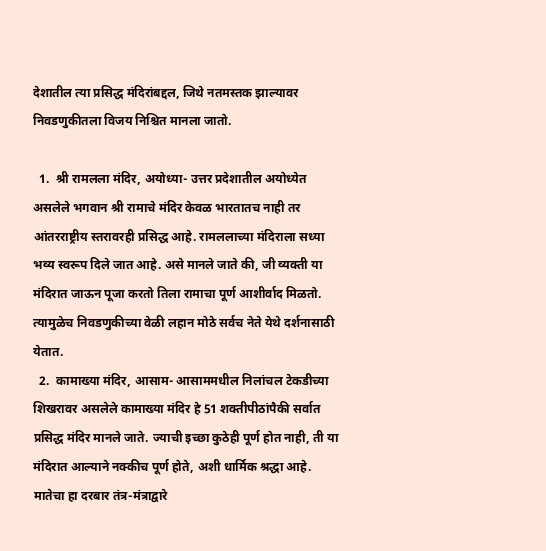देशातील त्या प्रसिद्ध मंदिरांबद्दल, जिथे नतमस्तक झाल्यावर निवडणुकीतला विजय निश्चित मानला जातो.

  1.  श्री रामलला मंदिर, अयोध्या- उत्तर प्रदेशातील अयोध्येत असलेले भगवान श्री रामाचे मंदिर केवळ भारतातच नाही तर आंतरराष्ट्रीय स्तरावरही प्रसिद्ध आहे. रामललाच्या मंदिराला सध्या भव्य स्वरूप दिले जात आहे. असे मानले जाते की, जी व्यक्ती या मंदिरात जाऊन पूजा करतो तिला रामाचा पूर्ण आशीर्वाद मिळतो. त्यामुळेच निवडणुकीच्या वेळी लहान मोठे सर्वच नेते येथे दर्शनासाठी येतात.
  2.  कामाख्या मंदिर, आसाम- आसाममधील निलांचल टेकडीच्या शिखरावर असलेले कामाख्या मंदिर हे 51 शक्तीपीठांपैकी सर्वात प्रसिद्ध मंदिर मानले जाते. ज्याची इच्छा कुठेही पूर्ण होत नाही, ती या मंदिरात आल्याने नक्कीच पूर्ण होते, अशी धार्मिक श्रद्धा आहे. मातेचा हा दरबार तंत्र-मंत्राद्वारे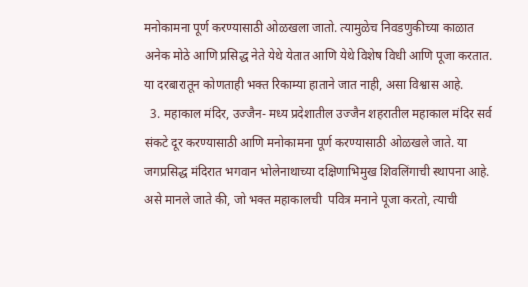मनोकामना पूर्ण करण्यासाठी ओळखला जातो. त्यामुळेच निवडणुकीच्या काळात अनेक मोठे आणि प्रसिद्ध नेते येथे येतात आणि येथे विशेष विधी आणि पूजा करतात. या दरबारातून कोणताही भक्त रिकाम्या हाताने जात नाही, असा विश्वास आहे.
  3. महाकाल मंदिर, उज्जैन- मध्य प्रदेशातील उज्जैन शहरातील महाकाल मंदिर सर्व संकटे दूर करण्यासाठी आणि मनोकामना पूर्ण करण्यासाठी ओळखले जाते. या जगप्रसिद्ध मंदिरात भगवान भोलेनाथाच्या दक्षिणाभिमुख शिवलिंगाची स्थापना आहे. असे मानले जाते की, जो भक्त महाकालची  पवित्र मनाने पूजा करतो, त्याची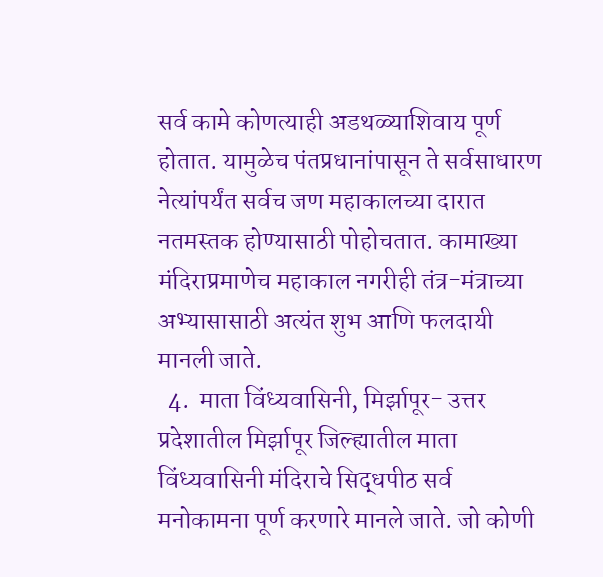सर्व कामे कोणत्याही अडथळ्याशिवाय पूर्ण होतात. यामुळेच पंतप्रधानांपासून ते सर्वसाधारण नेत्यांपर्यंत सर्वच जण महाकालच्या दारात नतमस्तक होण्यासाठी पोहोचतात. कामाख्या मंदिराप्रमाणेच महाकाल नगरीही तंत्र-मंत्राच्या अभ्यासासाठी अत्यंत शुभ आणि फलदायी मानली जाते.
  4.  माता विंध्यवासिनी, मिर्झापूर- उत्तर प्रदेशातील मिर्झापूर जिल्ह्यातील माता विंध्यवासिनी मंदिराचे सिद्धपीठ सर्व मनोकामना पूर्ण करणारे मानले जाते. जो कोणी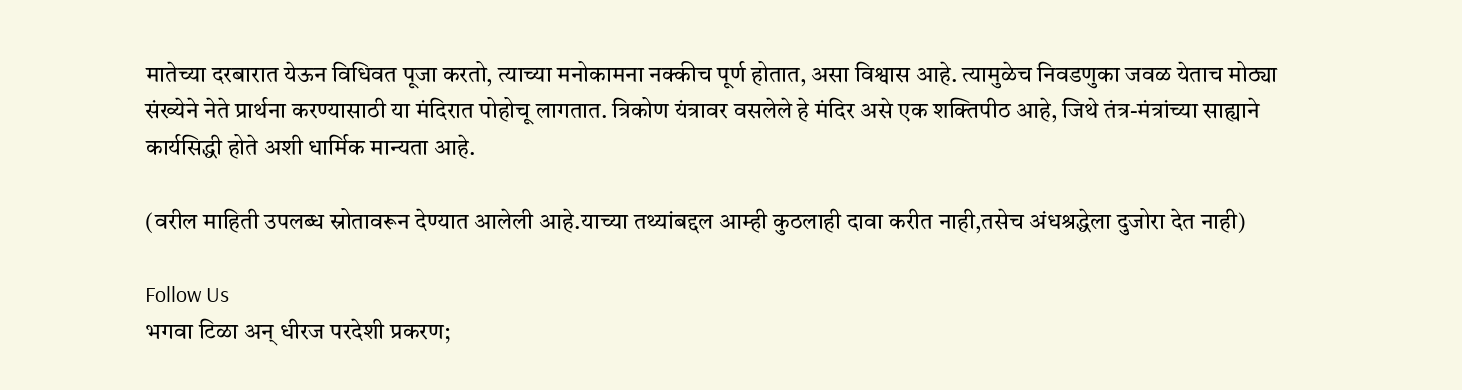मातेच्या दरबारात येऊन विधिवत पूजा करतो, त्याच्या मनोकामना नक्कीच पूर्ण होतात, असा विश्वास आहे. त्यामुळेच निवडणुका जवळ येताच मोठ्या संख्येने नेते प्रार्थना करण्यासाठी या मंदिरात पोहोचू लागतात. त्रिकोण यंत्रावर वसलेले हे मंदिर असे एक शक्तिपीठ आहे, जिथे तंत्र-मंत्रांच्या साह्याने कार्यसिद्धी होते अशी धार्मिक मान्यता आहे.

(वरील माहिती उपलब्ध स्रोतावरून देण्यात आलेली आहे.याच्या तथ्यांबद्दल आम्ही कुठलाही दावा करीत नाही,तसेच अंधश्रद्धेला दुजोरा देत नाही)

Follow Us
भगवा टिळा अन् धीरज परदेशी प्रकरण;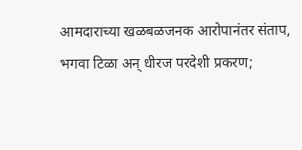आमदाराच्या खळबळजनक आरोपानंतर संताप,
भगवा टिळा अन् धीरज परदेशी प्रकरण;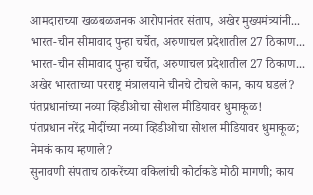आमदाराच्या खळबळजनक आरोपानंतर संताप, अखेर मुख्यमंत्र्यांनी...
भारत-चीन सीमावाद पुन्हा चर्चेत, अरुणाचल प्रदेशातील 27 ठिकाण...
भारत-चीन सीमावाद पुन्हा चर्चेत, अरुणाचल प्रदेशातील 27 ठिकाण... अखेर भारताच्या परराष्ट्र मंत्रालयाने चीनचे टोचले कान, काय घडलं?
पंतप्रधानांच्या नव्या व्हिडीओचा सोशल मीडियावर धुमाकूळ!
पंतप्रधान नरेंद्र मोदींच्या नव्या व्हिडीओचा सोशल मीडियावर धुमाकूळ; नेमकं काय म्हणाले?
सुनावणी संपताच ठाकरेंच्या वकिलांची कोर्टाकडे मोठी मागणी; काय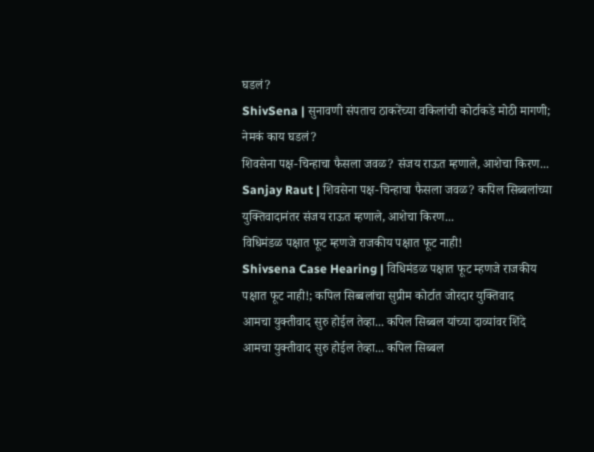घडलं?
ShivSena | सुनावणी संपताच ठाकरेंच्या वकिलांची कोर्टाकडे मोठी मागणी; नेमकं काय घडलं?
शिवसेना पक्ष-चिन्हाचा फैसला जवळ? संजय राऊत म्हणाले, आशेचा किरण...
Sanjay Raut | शिवसेना पक्ष-चिन्हाचा फैसला जवळ? कपिल सिब्बलांच्या युक्तिवादानंतर संजय राऊत म्हणाले, आशेचा किरण...
विधिमंडळ पक्षात फूट म्हणजे राजकीय पक्षात फूट नाही!
Shivsena Case Hearing | विधिमंडळ पक्षात फूट म्हणजे राजकीय पक्षात फूट नाही!; कपिल सिब्बलांचा सुप्रीम कोर्टात जोरदार युक्तिवाद
आमचा युक्तीवाद सुरु होईल तेव्हा... कपिल सिब्बल यांच्या दाव्यांवर शिंदे
आमचा युक्तीवाद सुरु होईल तेव्हा... कपिल सिब्बल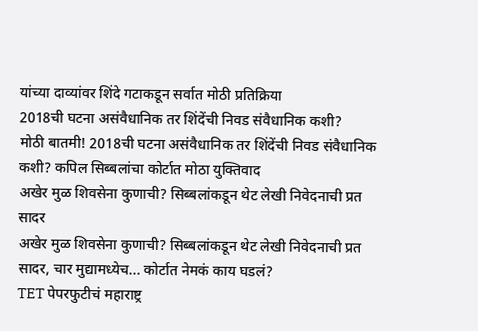यांच्या दाव्यांवर शिंदे गटाकडून सर्वात मोठी प्रतिक्रिया
2018ची घटना असंवैधानिक तर शिंदेंची निवड संवैधानिक कशी?
मोठी बातमी! 2018ची घटना असंवैधानिक तर शिंदेंची निवड संवैधानिक कशी? कपिल सिब्बलांचा कोर्टात मोठा युक्तिवाद
अखेर मुळ शिवसेना कुणाची? सिब्बलांकडून थेट लेखी निवेदनाची प्रत सादर
अखेर मुळ शिवसेना कुणाची? सिब्बलांकडून थेट लेखी निवेदनाची प्रत सादर, चार मुद्यामध्येच... कोर्टात नेमकं काय घडलं?
TET पेपरफुटीचं महाराष्ट्र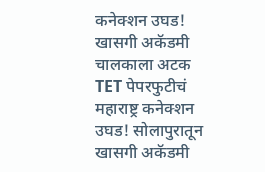कनेक्शन उघड! खासगी अकॅडमी चालकाला अटक
TET पेपरफुटीचं महाराष्ट्र कनेक्शन उघड! सोलापुरातून खासगी अकॅडमी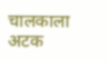चालकाला अटक